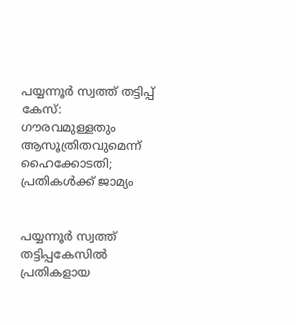പയ്യന്നൂര്‍ സ്വത്ത് തട്ടിപ്പ് കേസ്: ഗൗരവമുള്ളതും ആസൂത്രിതവുമെന്ന് ഹൈക്കോടതി; പ്രതികള്‍ക്ക് ജാമ്യം


പയ്യന്നൂര്‍ സ്വത്ത് തട്ടിപ്പകേസില്‍ പ്രതികളായ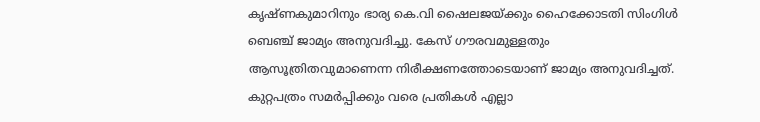കൃഷ്ണകുമാറിനും ഭാര്യ കെ.വി ഷൈലജയ്ക്കും ഹൈക്കോടതി സിംഗിള്‍ ബെഞ്ച് ജാമ്യം അനുവദിച്ചു. കേസ് ഗൗരവമുള്ളതും ആസൂത്രിതവുമാണെന്ന നിരീക്ഷണത്തോടെയാണ് ജാമ്യം അനുവദിച്ചത്. കുറ്റപത്രം സമര്‍പ്പിക്കും വരെ പ്രതികള്‍ എല്ലാ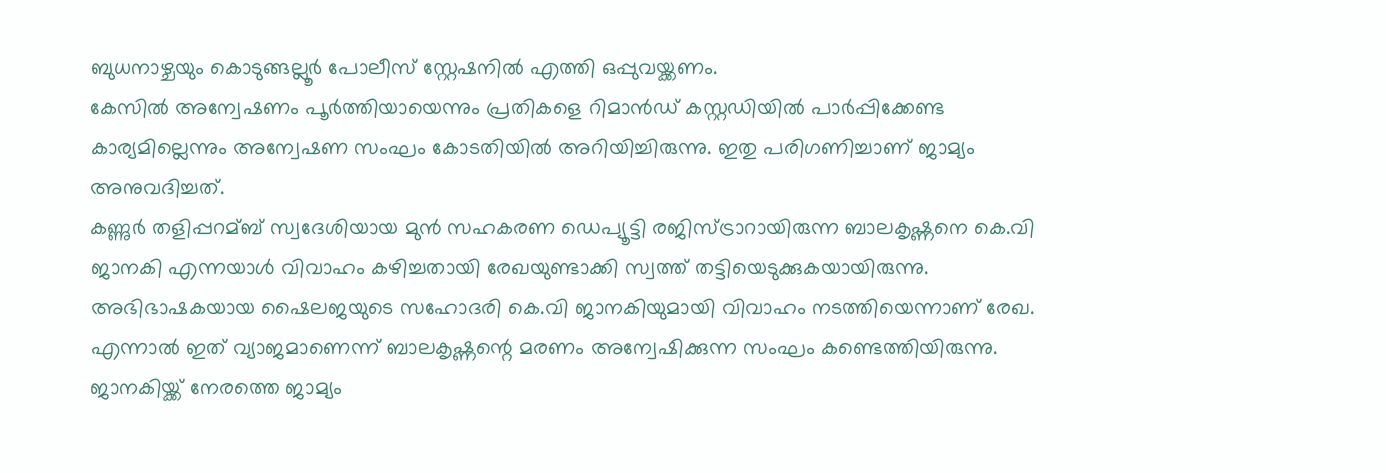ബുധനാഴ്ചയും കൊടുങ്ങല്ലൂര്‍ പോലീസ് സ്റ്റേഷനില്‍ എത്തി ഒപ്പുവയ്ക്കണം.
കേസില്‍ അന്വേഷണം പൂര്‍ത്തിയായെന്നും പ്രതികളെ റിമാന്‍ഡ് കസ്റ്റഡിയില്‍ പാര്‍പ്പിക്കേണ്ട കാര്യമില്ലെന്നും അന്വേഷണ സംഘം കോടതിയില്‍ അറിയിച്ചിരുന്നു. ഇതു പരിഗണിച്ചാണ് ജാമ്യം അനുവദിച്ചത്.
കണ്ണുര്‍ തളിപ്പറമ്ബ് സ്വദേശിയായ മുന്‍ സഹകരണ ഡെപ്യൂട്ടി രജിസ്ട്രാറായിരുന്ന ബാലകൃഷ്ണനെ കെ.വി ജാനകി എന്നയാള്‍ വിവാഹം കഴിച്ചതായി രേഖയുണ്ടാക്കി സ്വത്ത് തട്ടിയെടുക്കുകയായിരുന്നു. അഭിഭാഷകയായ ഷൈലജയുടെ സഹോദരി കെ.വി ജാനകിയുമായി വിവാഹം നടത്തിയെന്നാണ് രേഖ. എന്നാല്‍ ഇത് വ്യാജമാണെന്ന് ബാലകൃഷ്ണന്റെ മരണം അന്വേഷിക്കുന്ന സംഘം കണ്ടെത്തിയിരുന്നു. ജാനകിയ്ക്ക് നേരത്തെ ജാമ്യം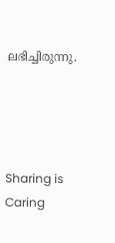ലഭിച്ചിരുന്നു.




Sharing is Caring